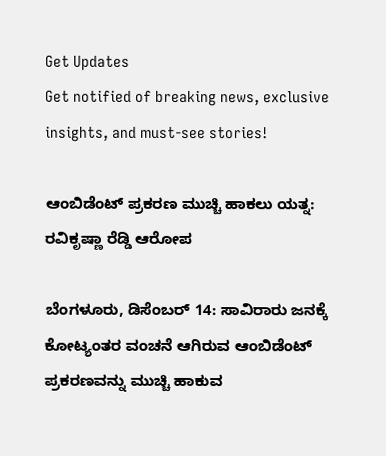Get Updates
Get notified of breaking news, exclusive insights, and must-see stories!

ಆಂಬಿಡೆಂಟ್ ಪ್ರಕರಣ ಮುಚ್ಚಿ ಹಾಕಲು ಯತ್ನ: ರವಿಕೃಷ್ಣಾ ರೆಡ್ಡಿ ಆರೋಪ

ಬೆಂಗಳೂರು, ಡಿಸೆಂಬರ್ 14: ಸಾವಿರಾರು ಜನಕ್ಕೆ ಕೋಟ್ಯಂತರ ವಂಚನೆ ಆಗಿರುವ ಆಂಬಿಡೆಂಟ್ ಪ್ರಕರಣವನ್ನು ಮುಚ್ಚಿ ಹಾಕುವ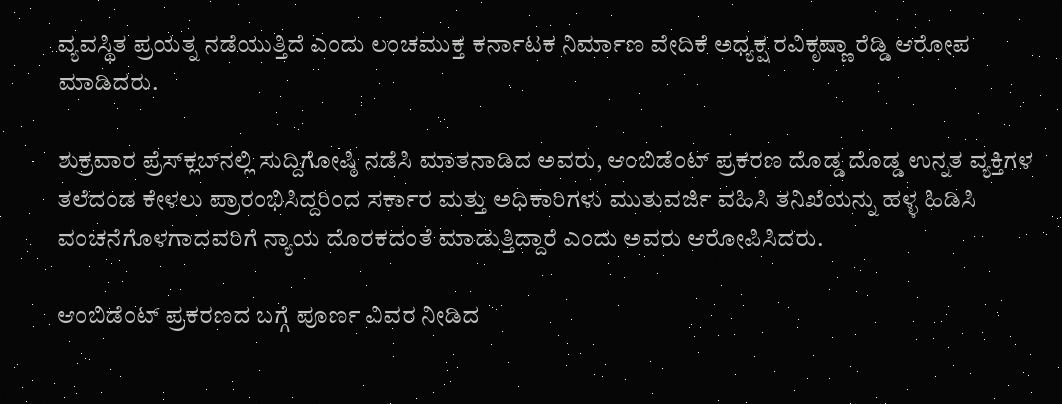ವ್ಯವಸ್ಥಿತ ಪ್ರಯತ್ನ ನಡೆಯುತ್ತಿದೆ ಎಂದು ಲಂಚಮುಕ್ತ ಕರ್ನಾಟಕ ನಿರ್ಮಾಣ ವೇದಿಕೆ ಅಧ್ಯಕ್ಷ ರವಿಕೃಷ್ಣಾ ರೆಡ್ಡಿ ಆರೋಪ ಮಾಡಿದರು.

ಶುಕ್ರವಾರ ಪ್ರೆಸ್‌ಕ್ಲಬ್‌ನಲ್ಲಿ ಸುದ್ದಿಗೋಷ್ಠಿ ನಡೆಸಿ ಮಾತನಾಡಿದ ಅವರು, ಆಂಬಿಡೆಂಟ್ ಪ್ರಕರಣ ದೊಡ್ಡ ದೊಡ್ಡ ಉನ್ನತ ವ್ಯಕ್ತಿಗಳ ತಲೆದಂಡ ಕೇಳಲು ಪ್ರಾರಂಭಿಸಿದ್ದರಿಂದ ಸರ್ಕಾರ ಮತ್ತು ಅಧಿಕಾರಿಗಳು ಮುತುವರ್ಜಿ ವಹಿಸಿ ತನಿಖೆಯನ್ನು ಹಳ್ಳ ಹಿಡಿಸಿ ವಂಚನೆಗೊಳಗಾದವರಿಗೆ ನ್ಯಾಯ ದೊರಕದಂತೆ ಮಾಡುತ್ತಿದ್ದಾರೆ ಎಂದು ಅವರು ಆರೋಪಿಸಿದರು.

ಆಂಬಿಡೆಂಟ್ ಪ್ರಕರಣದ ಬಗ್ಗೆ ಪೂರ್ಣ ವಿವರ ನೀಡಿದ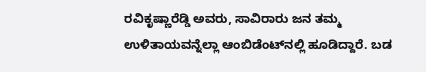ರವಿಕೃಷ್ಣಾರೆಡ್ಡಿ ಅವರು, ಸಾವಿರಾರು ಜನ ತಮ್ಮ ಉಳಿತಾಯವನ್ನೆಲ್ಲಾ ಆಂಬಿಡೆಂಟ್‌ನಲ್ಲಿ ಹೂಡಿದ್ದಾರೆ. ಬಡ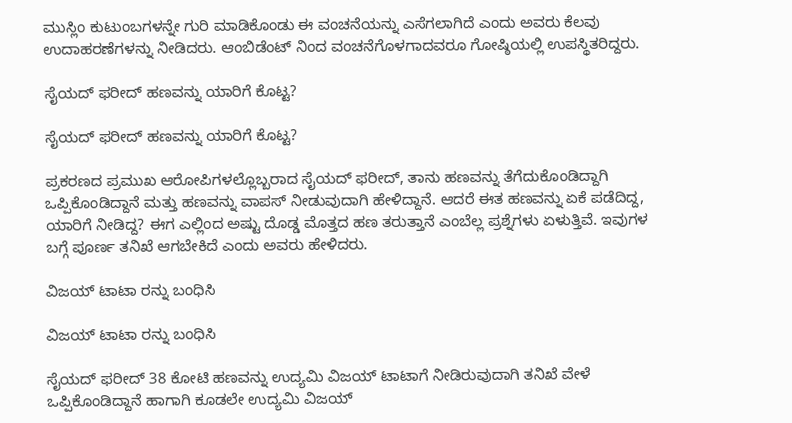ಮುಸ್ಲಿಂ ಕುಟುಂಬಗಳನ್ನೇ ಗುರಿ ಮಾಡಿಕೊಂಡು ಈ ವಂಚನೆಯನ್ನು ಎಸೆಗಲಾಗಿದೆ ಎಂದು ಅವರು ಕೆಲವು ಉದಾಹರಣೆಗಳನ್ನು ನೀಡಿದರು. ಆಂಬಿಡೆಂಟ್ ನಿಂದ ವಂಚನೆಗೊಳಗಾದವರೂ ಗೋಷ್ಠಿಯಲ್ಲಿ ಉಪಸ್ಥಿತರಿದ್ದರು.

ಸೈಯದ್ ಫರೀದ್‌ ಹಣವನ್ನು ಯಾರಿಗೆ ಕೊಟ್ಟ?

ಸೈಯದ್ ಫರೀದ್‌ ಹಣವನ್ನು ಯಾರಿಗೆ ಕೊಟ್ಟ?

ಪ್ರಕರಣದ ಪ್ರಮುಖ ಆರೋಪಿಗಳಲ್ಲೊಬ್ಬರಾದ ಸೈಯದ್ ಫರೀದ್‌, ತಾನು ಹಣವನ್ನು ತೆಗೆದುಕೊಂಡಿದ್ದಾಗಿ ಒಪ್ಪಿಕೊಂಡಿದ್ದಾನೆ ಮತ್ತು ಹಣವನ್ನು ವಾಪಸ್ ನೀಡುವುದಾಗಿ ಹೇಳಿದ್ದಾನೆ. ಆದರೆ ಈತ ಹಣವನ್ನು ಏಕೆ ಪಡೆದಿದ್ದ, ಯಾರಿಗೆ ನೀಡಿದ್ದ? ಈಗ ಎಲ್ಲಿಂದ ಅಷ್ಟು ದೊಡ್ಡ ಮೊತ್ತದ ಹಣ ತರುತ್ತಾನೆ ಎಂಬೆಲ್ಲ ಪ್ರಶ್ನೆಗಳು ಏಳುತ್ತಿವೆ. ಇವುಗಳ ಬಗ್ಗೆ ಪೂರ್ಣ ತನಿಖೆ ಆಗಬೇಕಿದೆ ಎಂದು ಅವರು ಹೇಳಿದರು.

ವಿಜಯ್‌ ಟಾಟಾ ರನ್ನು ಬಂಧಿಸಿ

ವಿಜಯ್‌ ಟಾಟಾ ರನ್ನು ಬಂಧಿಸಿ

ಸೈಯದ್ ಫರೀದ್‌ 38 ಕೋಟಿ ಹಣವನ್ನು ಉದ್ಯಮಿ ವಿಜಯ್‌ ಟಾಟಾಗೆ ನೀಡಿರುವುದಾಗಿ ತನಿಖೆ ವೇಳೆ ಒಪ್ಪಿಕೊಂಡಿದ್ದಾನೆ ಹಾಗಾಗಿ ಕೂಡಲೇ ಉದ್ಯಮಿ ವಿಜಯ್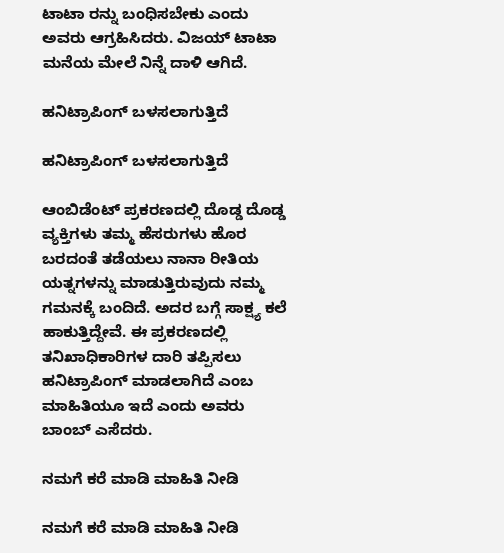ಟಾಟಾ ರನ್ನು ಬಂಧಿಸಬೇಕು ಎಂದು ಅವರು ಆಗ್ರಹಿಸಿದರು. ವಿಜಯ್ ಟಾಟಾ ಮನೆಯ ಮೇಲೆ ನಿನ್ನೆ ದಾಳಿ ಆಗಿದೆ.

ಹನಿಟ್ರಾಪಿಂಗ್‌ ಬಳಸಲಾಗುತ್ತಿದೆ

ಹನಿಟ್ರಾಪಿಂಗ್‌ ಬಳಸಲಾಗುತ್ತಿದೆ

ಆಂಬಿಡೆಂಟ್ ಪ್ರಕರಣದಲ್ಲಿ ದೊಡ್ಡ ದೊಡ್ಡ ವ್ಯಕ್ತಿಗಳು ತಮ್ಮ ಹೆಸರುಗಳು ಹೊರ ಬರದಂತೆ ತಡೆಯಲು ನಾನಾ ರೀತಿಯ ಯತ್ನಗಳನ್ನು ಮಾಡುತ್ತಿರುವುದು ನಮ್ಮ ಗಮನಕ್ಕೆ ಬಂದಿದೆ. ಅದರ ಬಗ್ಗೆ ಸಾಕ್ಷ್ಯ ಕಲೆ ಹಾಕುತ್ತಿದ್ದೇವೆ. ಈ ಪ್ರಕರಣದಲ್ಲಿ ತನಿಖಾಧಿಕಾರಿಗಳ ದಾರಿ ತಪ್ಪಿಸಲು ಹನಿಟ್ರಾಪಿಂಗ್ ಮಾಡಲಾಗಿದೆ ಎಂಬ ಮಾಹಿತಿಯೂ ಇದೆ ಎಂದು ಅವರು ಬಾಂಬ್ ಎಸೆದರು.

ನಮಗೆ ಕರೆ ಮಾಡಿ ಮಾಹಿತಿ ನೀಡಿ

ನಮಗೆ ಕರೆ ಮಾಡಿ ಮಾಹಿತಿ ನೀಡಿ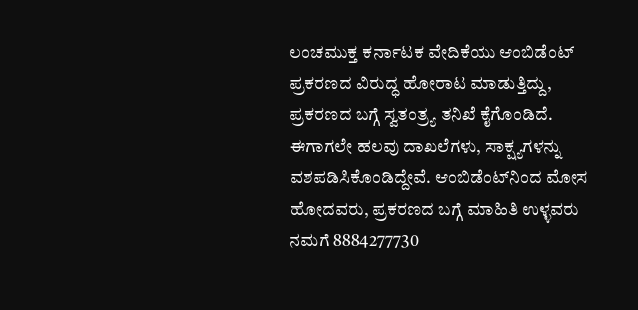ಲಂಚಮುಕ್ತ ಕರ್ನಾಟಕ ವೇದಿಕೆಯು ಆಂಬಿಡೆಂಟ್ ಪ್ರಕರಣದ ವಿರುದ್ಧ ಹೋರಾಟ ಮಾಡುತ್ತಿದ್ದು, ಪ್ರಕರಣದ ಬಗ್ಗೆ ಸ್ವತಂತ್ರ್ಯ ತನಿಖೆ ಕೈಗೊಂಡಿದೆ. ಈಗಾಗಲೇ ಹಲವು ದಾಖಲೆಗಳು, ಸಾಕ್ಷ್ಯಗಳನ್ನು ವಶಪಡಿಸಿಕೊಂಡಿದ್ದೇವೆ. ಆಂಬಿಡೆಂಟ್‌ನಿಂದ ಮೋಸ ಹೋದವರು, ಪ್ರಕರಣದ ಬಗ್ಗೆ ಮಾಹಿತಿ ಉಳ್ಳವರು ನಮಗೆ 8884277730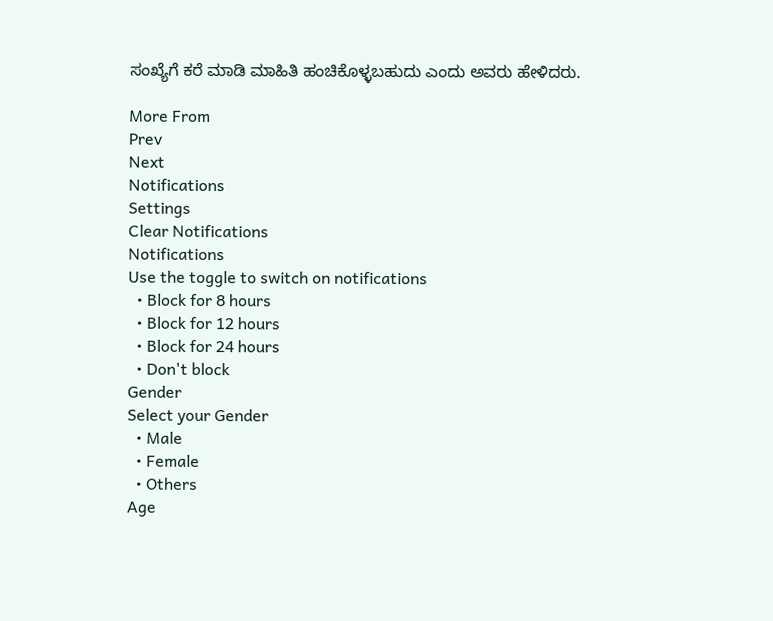ಸಂಖ್ಯೆಗೆ ಕರೆ ಮಾಡಿ ಮಾಹಿತಿ ಹಂಚಿಕೊಳ್ಳಬಹುದು ಎಂದು ಅವರು ಹೇಳಿದರು.

More From
Prev
Next
Notifications
Settings
Clear Notifications
Notifications
Use the toggle to switch on notifications
  • Block for 8 hours
  • Block for 12 hours
  • Block for 24 hours
  • Don't block
Gender
Select your Gender
  • Male
  • Female
  • Others
Age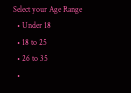Select your Age Range
  • Under 18
  • 18 to 25
  • 26 to 35
  •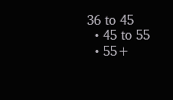36 to 45
  • 45 to 55
  • 55+